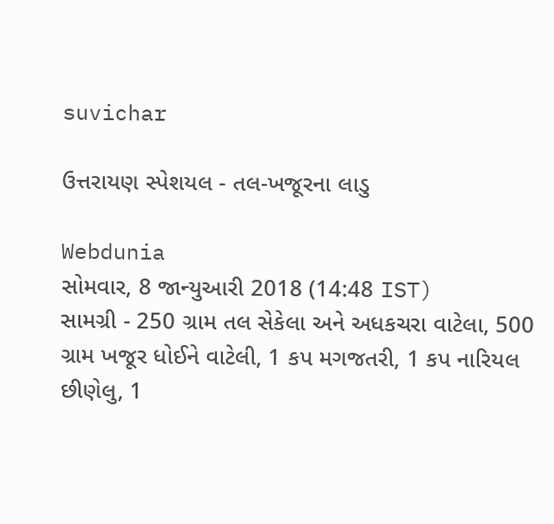suvichar

ઉત્તરાયણ સ્પેશયલ - તલ-ખજૂરના લાડુ

Webdunia
સોમવાર, 8 જાન્યુઆરી 2018 (14:48 IST)
સામગ્રી - 250 ગ્રામ તલ સેકેલા અને અધકચરા વાટેલા, 500 ગ્રામ ખજૂર ધોઈને વાટેલી, 1 કપ મગજતરી, 1 કપ નારિયલ છીણેલુ, 1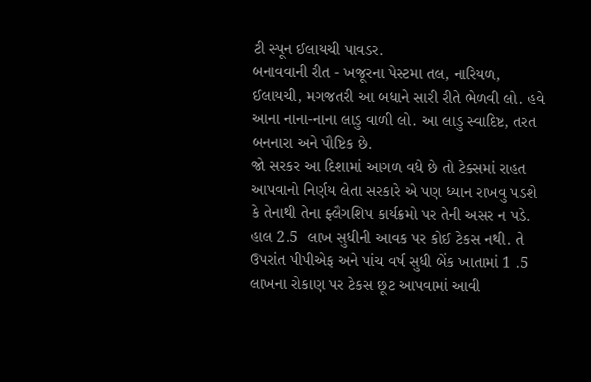ટી સ્પૂન ઈલાયચી પાવડર.
બનાવવાની રીત - ખજૂરના પેસ્ટમા તલ, નારિયળ, ઈલાયચી, મગજતરી આ બધાને સારી રીતે ભેળવી લો. હવે આના નાના-નાના લાડુ વાળી લો. આ લાડુ સ્વાદિષ્ટ, તરત બનનારા અને પૌષ્ટિક છે.
જો સરકર આ દિશામાં આગળ વધે છે તો ટેક્સમાં રાહત આપવાનો નિર્ણય લેતા સરકારે એ પણ ધ્યાન રાખવુ પડશે કે તેનાથી તેના ફ્લૈગશિપ કાર્યક્રમો પર તેની અસર ન પડે. હાલ 2.5  લાખ સુધીની આવક પર કોઈ ટેકસ નથી. તે ઉપરાંત પીપીએફ અને પાંચ વર્ષ સુધી બેંક ખાતામાં 1 .5 લાખના રોકાણ પર ટેકસ છૂટ આપવામાં આવી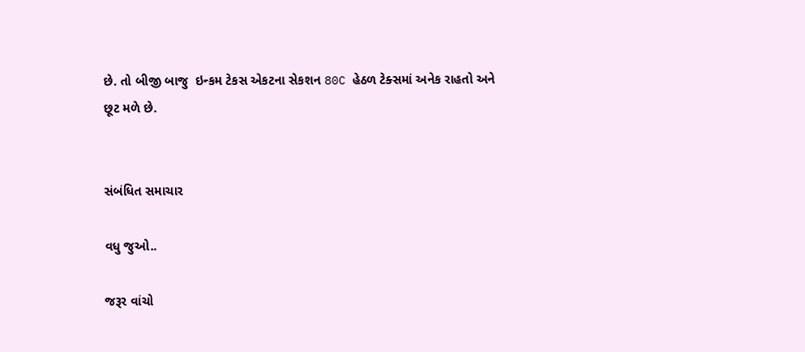છે. તો બીજી બાજુ  ઇન્કમ ટેકસ એકટના સેકશન 80C હેઠળ ટેક્સમાં અનેક રાહતો અને છૂટ મળે છે.


સંબંધિત સમાચાર

વધુ જુઓ..

જરૂર વાંચો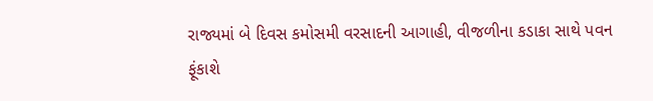રાજ્યમાં બે દિવસ કમોસમી વરસાદની આગાહી, વીજળીના કડાકા સાથે પવન ફૂંકાશે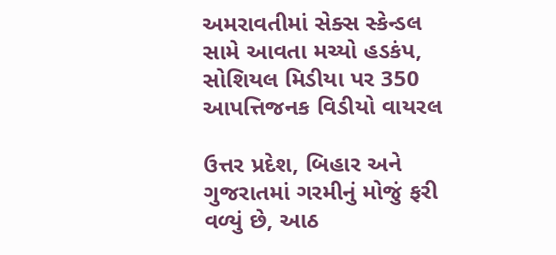અમરાવતીમાં સેક્સ સ્કેન્ડલ સામે આવતા મચ્યો હડકંપ, સોશિયલ મિડીયા પર 350 આપત્તિજનક વિડીયો વાયરલ

ઉત્તર પ્રદેશ, બિહાર અને ગુજરાતમાં ગરમીનું મોજું ફરી વળ્યું છે, આઠ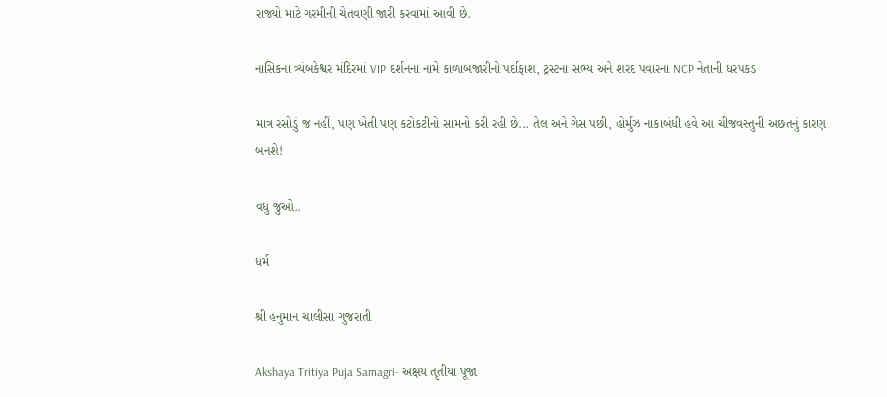રાજ્યો માટે ગરમીની ચેતવણી જારી કરવામાં આવી છે.

નાસિકના ત્ર્યંબકેશ્વર મંદિરમાં VIP દર્શનના નામે કાળાબજારીનો પર્દાફાશ, ટ્રસ્ટના સભ્ય અને શરદ પવારના NCP નેતાની ધરપકડ

માત્ર રસોડું જ નહીં, પણ ખેતી પણ કટોકટીનો સામનો કરી રહી છે... તેલ અને ગેસ પછી, હોર્મુઝ નાકાબંધી હવે આ ચીજવસ્તુની અછતનું કારણ બનશે!

વધુ જુઓ..

ધર્મ

શ્રી હનુમાન ચાલીસા ગુજરાતી

Akshaya Tritiya Puja Samagri- અક્ષય તૃતીયા પૂજા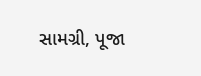સામગ્રી, પૂજા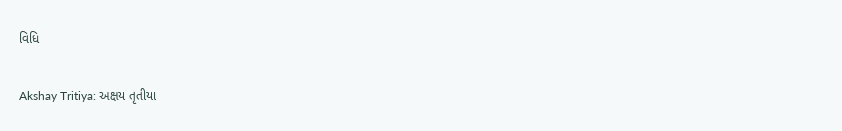વિધિ

Akshay Tritiya: અક્ષય તૃતીયા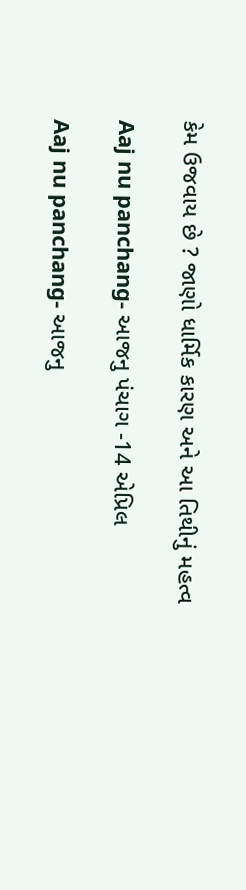કેમ ઉજવાય છે ? જાણો ધાર્મિક કારણ અને આ તિથીનું મહત્વ

Aaj nu panchang- આજનુ પંચાગ -14 એપ્રિલ

Aaj nu panchang- આજનુ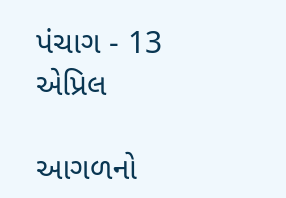પંચાગ - 13 એપ્રિલ

આગળનો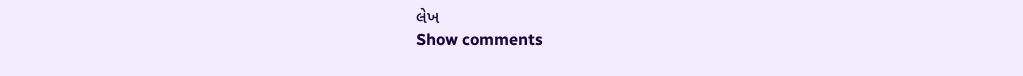લેખ
Show comments